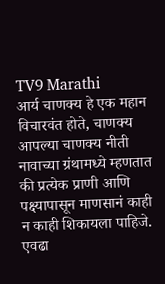TV9 Marathi
आर्य चाणक्य हे एक महान विचारवंत होते, चाणक्य आपल्या चाणक्य नीती नावाच्या ग्रंथामध्ये म्हणतात की प्रत्येक प्राणी आणि पक्ष्यापासून माणसानं काही न काही शिकायला पाहिजे. एवढा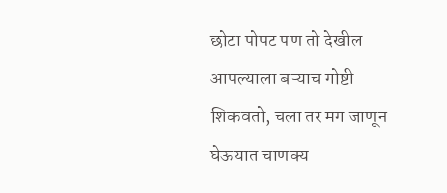छोटा पोपट पण तो देखील आपल्याला बऱ्याच गोष्टी शिकवतो, चला तर मग जाणून घेऊयात चाणक्य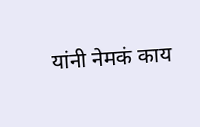यांनी नेमकं काय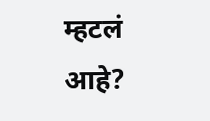म्हटलं आहे?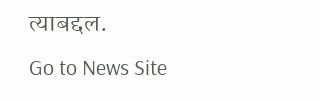त्याबद्दल.
Go to News Site